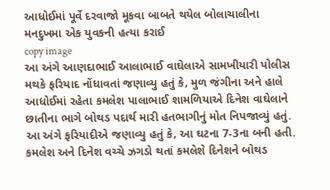આધોઈમાં પૂર્વે દરવાજો મૂકવા બાબતે થયેલ બોલાચાલીના મનદુખમા એક યુવકની હત્યા કરાઈ
copy image
આ અંગે આણદાભાઈ આલાભાઈ વાઘેલાએ સામખીયારી પોલીસ મથકે ફરિયાદ નોંધાવતાં જણાવ્યુ હતું કે, મુળ જંગીના અને હાલે આધોઈમાં રહેતા કમલેશ પાલાભાઈ શામળિયાએ દિનેશ વાઘેલાને છાતીના ભાગે બોથડ પદાર્થ મારી હતભાગીનું મોત નિપજાવ્યું હતું.
આ અંગે ફરિયાદીએ જણાવ્યુ હતું કે, આ ઘટના 7-3ના બની હતી. કમલેશ અને દિનેશ વચ્ચે ઝગડો થતાં કમલેશે દિનેશને બોથડ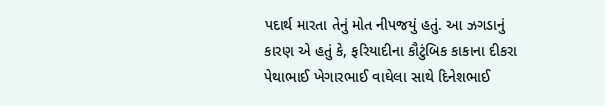પદાર્થ મારતા તેનું મોત નીપજયું હતું. આ ઝગડાનું કારણ એ હતું કે, ફરિયાદીના કૌટુંબિક કાકાના દીકરા પેથાભાઈ ખેગારભાઈ વાઘેલા સાથે દિનેશભાઈ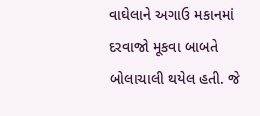વાઘેલાને અગાઉ મકાનમાં દરવાજો મૂકવા બાબતે બોલાચાલી થયેલ હતી. જે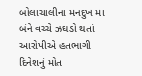બોલાચાલીના મનદુખ મા બંને વચ્ચે ઝઘડો થતાં આરોપીએ હતભાગી દિનેશનું મોત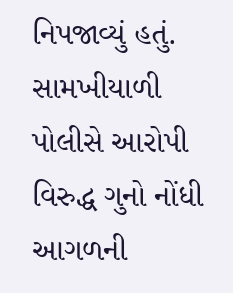નિપજાવ્યું હતું. સામખીયાળી પોલીસે આરોપી વિરુદ્ધ ગુનો નોંધી આગળની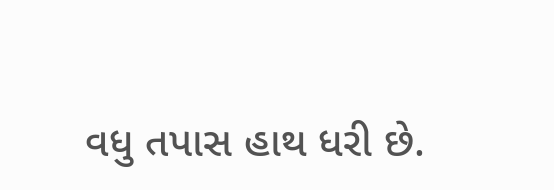વધુ તપાસ હાથ ધરી છે.